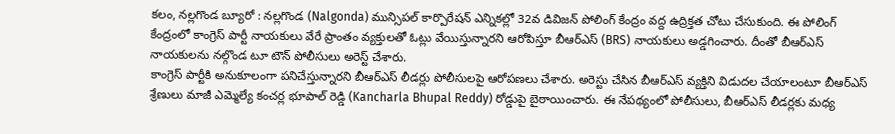కలం, నల్లగొండ బ్యూరో : నల్లగొండ (Nalgonda) మున్సిపల్ కార్పొరేషన్ ఎన్నికల్లో 32వ డివిజన్ పోలింగ్ కేంద్రం వద్ద ఉద్రిక్తత చోటు చేసుకుంది. ఈ పోలింగ్ కేంద్రంలో కాంగ్రెస్ పార్టీ నాయకులు వేరే ప్రాంతం వ్యక్తులతో ఓట్లు వేయిస్తున్నారని ఆరోపిస్తూ బీఆర్ఎస్ (BRS) నాయకులు అడ్డగించారు. దీంతో బీఆర్ఎస్ నాయకులను నల్గొండ టూ టౌన్ పోలీసులు అరెస్ట్ చేశారు.
కాంగ్రెస్ పార్టీకి అనుకూలంగా పనిచేస్తున్నారని బీఆర్ఎస్ లీడర్లు పోలీసులపై ఆరోపణలు చేశారు. అరెస్టు చేసిన బీఆర్ఎస్ వ్యక్తిని విడుదల చేయాలంటూ బీఆర్ఎస్ శ్రేణులు మాజీ ఎమ్మెల్యే కంచర్ల భూపాల్ రెడ్డి (Kancharla Bhupal Reddy) రోడ్డుపై బైఠాయించారు. ఈ నేపథ్యంలో పోలీసులు, బీఆర్ఎస్ లీడర్లకు మధ్య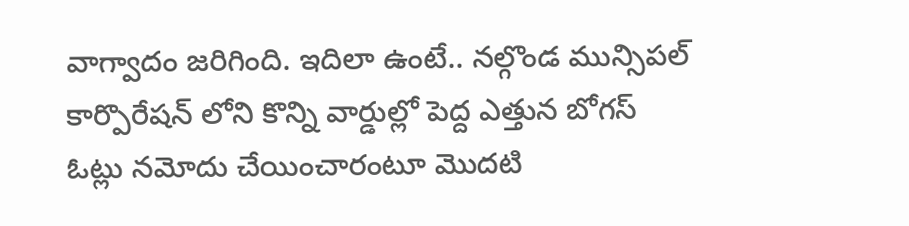వాగ్వాదం జరిగింది. ఇదిలా ఉంటే.. నల్గొండ మున్సిపల్ కార్పొరేషన్ లోని కొన్ని వార్డుల్లో పెద్ద ఎత్తున బోగస్ ఓట్లు నమోదు చేయించారంటూ మొదటి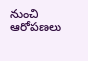నుంచి ఆరోపణలు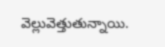వెల్లువెత్తుతున్నాయి.